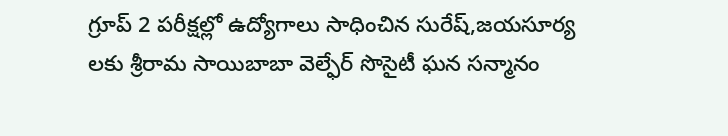గ్రూప్ 2 పరీక్షల్లో ఉద్యోగాలు సాధించిన సురేష్,జయసూర్య లకు శ్రీరామ సాయిబాబా వెల్ఫేర్ సొసైటీ ఘన సన్మానం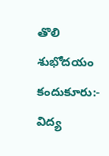తొలి శుభోదయం కందుకూరు:- విద్య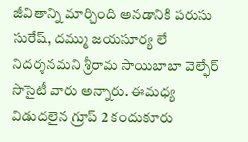జీవితాన్ని మార్చింది అనడానికి పరుసు సురేష్, దమ్ము జయసూర్య లే నిదర్శనమని శ్రీరామ సాయిబాబా వెల్ఫేర్ సొసైటీ వారు అన్నారు. ఈమధ్య విడుదలైన గ్రూప్ 2 కందుకూరు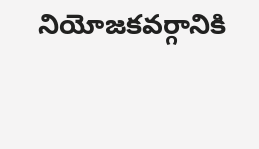నియోజకవర్గానికి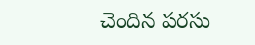చెందిన పరసు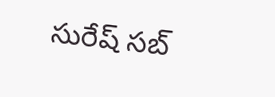సురేష్ సబ్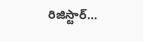రిజిస్టార్…